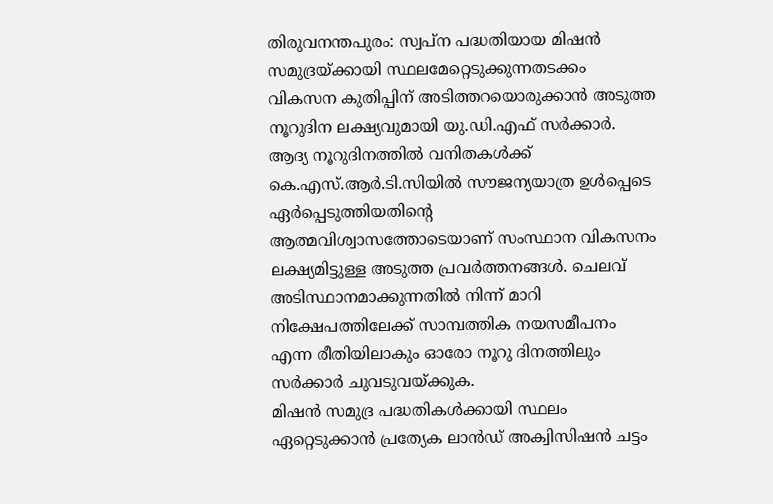തിരുവനന്തപുരം: സ്വപ്ന പദ്ധതിയായ മിഷൻ സമുദ്രയ്ക്കായി സ്ഥലമേറ്റെടുക്കുന്നതടക്കം വികസന കുതിപ്പിന് അടിത്തറയൊരുക്കാൻ അടുത്ത നൂറുദിന ലക്ഷ്യവുമായി യു.ഡി.എഫ് സർക്കാർ. ആദ്യ നൂറുദിനത്തിൽ വനിതകൾക്ക് കെ.എസ്.ആർ.ടി.സിയിൽ സൗജന്യയാത്ര ഉൾപ്പെടെ ഏർപ്പെടുത്തിയതിന്റെ ആത്മവിശ്വാസത്തോടെയാണ് സംസ്ഥാന വികസനം ലക്ഷ്യമിട്ടുള്ള അടുത്ത പ്രവർത്തനങ്ങൾ. ചെലവ് അടിസ്ഥാനമാക്കുന്നതിൽ നിന്ന് മാറി നിക്ഷേപത്തിലേക്ക് സാമ്പത്തിക നയസമീപനം എന്ന രീതിയിലാകും ഓരോ നൂറു ദിനത്തിലും സർക്കാർ ചുവടുവയ്ക്കുക.
മിഷൻ സമുദ്ര പദ്ധതികൾക്കായി സ്ഥലം ഏറ്റെടുക്കാൻ പ്രത്യേക ലാൻഡ് അക്വിസിഷൻ ചട്ടം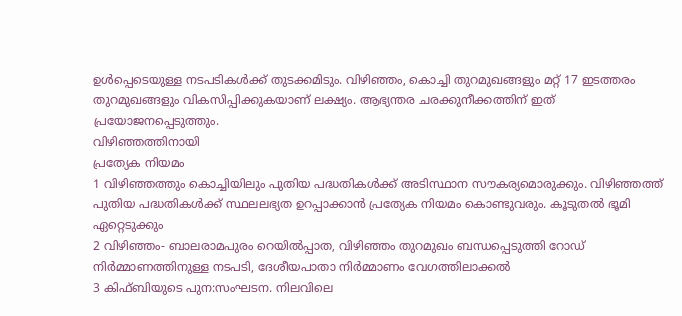ഉൾപ്പെടെയുള്ള നടപടികൾക്ക് തുടക്കമിടും. വിഴിഞ്ഞം, കൊച്ചി തുറമുഖങ്ങളും മറ്റ് 17 ഇടത്തരം തുറമുഖങ്ങളും വികസിപ്പിക്കുകയാണ് ലക്ഷ്യം. ആഭ്യന്തര ചരക്കുനീക്കത്തിന് ഇത് പ്രയോജനപ്പെടുത്തും.
വിഴിഞ്ഞത്തിനായി
പ്രത്യേക നിയമം
1 വിഴിഞ്ഞത്തും കൊച്ചിയിലും പുതിയ പദ്ധതികൾക്ക് അടിസ്ഥാന സൗകര്യമൊരുക്കും. വിഴിഞ്ഞത്ത് പുതിയ പദ്ധതികൾക്ക് സ്ഥലലഭ്യത ഉറപ്പാക്കാൻ പ്രത്യേക നിയമം കൊണ്ടുവരും. കൂടുതൽ ഭൂമി ഏറ്റെടുക്കും
2 വിഴിഞ്ഞം- ബാലരാമപുരം റെയിൽപ്പാത, വിഴിഞ്ഞം തുറമുഖം ബന്ധപ്പെടുത്തി റോഡ് നിർമ്മാണത്തിനുള്ള നടപടി, ദേശീയപാതാ നിർമ്മാണം വേഗത്തിലാക്കൽ
3 കിഫ്ബിയുടെ പുന:സംഘടന. നിലവിലെ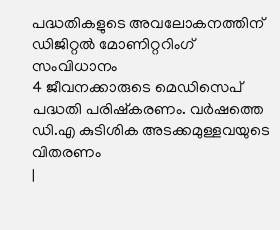പദ്ധതികളുടെ അവലോകനത്തിന് ഡിജിറ്റൽ മോണിറ്ററിംഗ് സംവിധാനം
4 ജീവനക്കാരുടെ മെഡിസെപ് പദ്ധതി പരിഷ്കരണം. വർഷത്തെ ഡി.എ കുടിശിക അടക്കമുള്ളവയുടെ വിതരണം
|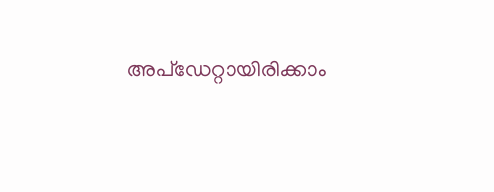അപ്ഡേറ്റായിരിക്കാം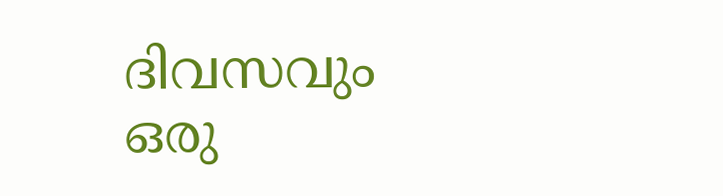ദിവസവും
ഒരു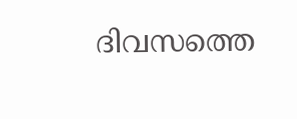ദിവസത്തെ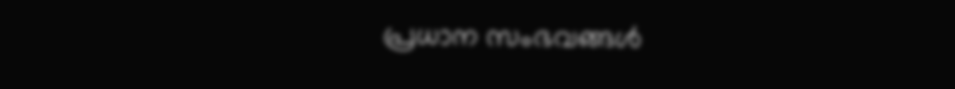പ്രധാന സംഭവങ്ങൾ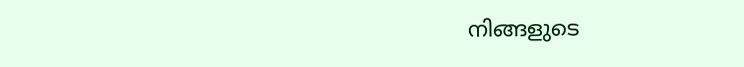നിങ്ങളുടെ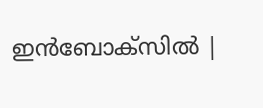ഇൻബോക്സിൽ |